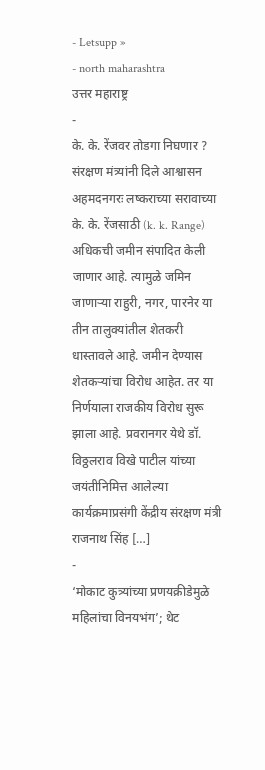- Letsupp »
- north maharashtra
उत्तर महाराष्ट्र
-
के. के. रेंजवर तोडगा निघणार ? संरक्षण मंत्र्यांनी दिले आश्वासन
अहमदनगरः लष्कराच्या सरावाच्या के. के. रेंजसाठी (k. k. Range) अधिकची जमीन संपादित केली जाणार आहे. त्यामुळे जमिन जाणाऱ्या राहुरी, नगर, पारनेर या तीन तालुक्यांतील शेतकरी धास्तावले आहे. जमीन देण्यास शेतकऱ्यांचा विरोध आहेत. तर या निर्णयाला राजकीय विरोध सुरू झाला आहे. प्रवरानगर येथे डॉ. विठ्ठलराव विखे पाटील यांच्या जयंतीनिमित्त आलेल्या कार्यक्रमाप्रसंगी केंद्रीय संरक्षण मंत्री राजनाथ सिंह […]
-
‘मोकाट कुत्र्यांच्या प्रणयक्रीडेमुळे महिलांचा विनयभंग’; थेट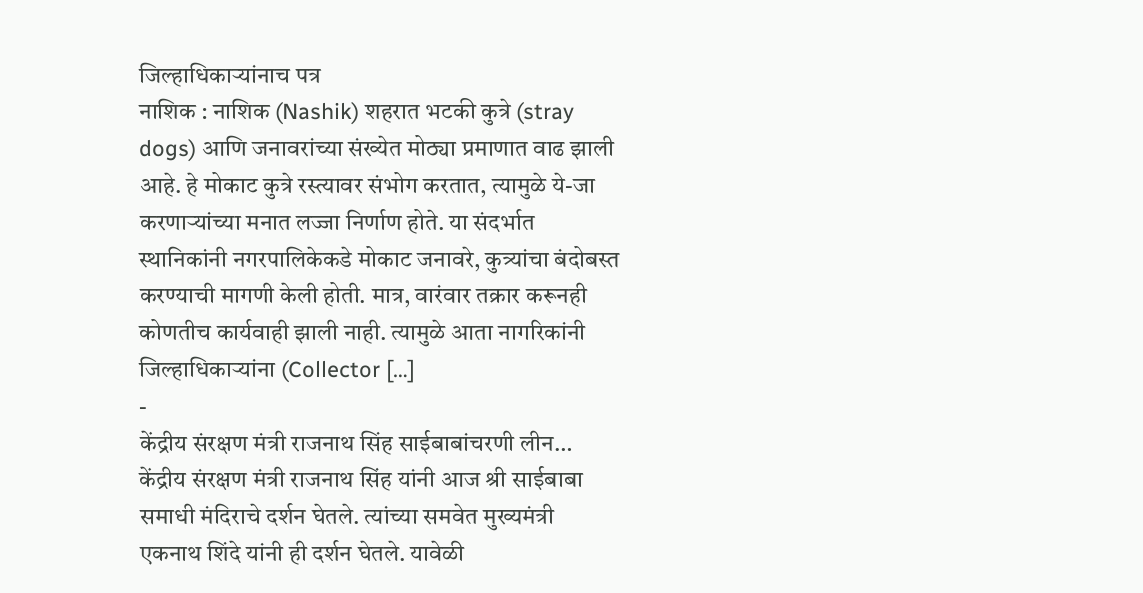जिल्हाधिकाऱ्यांनाच पत्र
नाशिक : नाशिक (Nashik) शहरात भटकी कुत्रे (stray dogs) आणि जनावरांच्या संख्येत मोठ्या प्रमाणात वाढ झाली आहे. हे मोकाट कुत्रे रस्त्यावर संभोग करतात, त्यामुळे ये-जा करणाऱ्यांच्या मनात लज्जा निर्णाण होते. या संदर्भात स्थानिकांनी नगरपालिकेकडे मोकाट जनावरे, कुत्र्यांचा बंदोबस्त करण्याची मागणी केली होती. मात्र, वारंवार तक्रार करूनही कोणतीच कार्यवाही झाली नाही. त्यामुळे आता नागरिकांनी जिल्हाधिकाऱ्यांना (Collector […]
-
केंद्रीय संरक्षण मंत्री राजनाथ सिंह साईबाबांचरणी लीन…
केंद्रीय संरक्षण मंत्री राजनाथ सिंह यांनी आज श्री साईबाबा समाधी मंदिराचे दर्शन घेतले. त्यांच्या समवेत मुख्यमंत्री एकनाथ शिंदे यांनी ही दर्शन घेतले. यावेळी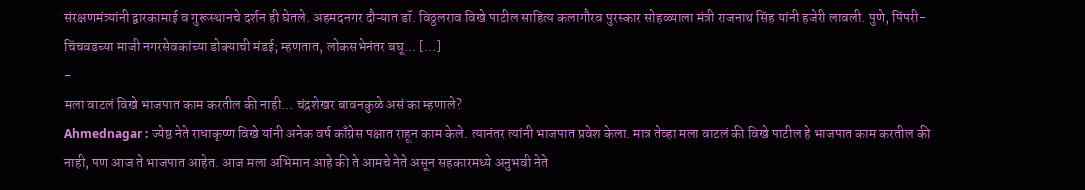संरक्षणमंत्र्यांनी द्वारकामाई व गुरूस्थानचे दर्शन ही घेतले. अहमदनगर दौऱ्यात डॉ. विठ्ठलराव विखे पाटील साहित्य कलागौरव पुरस्कार सोहळ्याला मंत्री राजनाथ सिंह यांनी हजेरी लावली. पुणे, पिंपरी-चिंचवडच्या माजी नगरसेवकांच्या डोक्याची मंडई; म्हणतात, लोकसभेनंतर बघू… […]
-
मला वाटलं विखे भाजपात काम करतील की नाही… चंद्रशेखर बावनकुळे असं का म्हणाले?
Ahmednagar : ज्येष्ठ नेते राधाकृष्ण विखे यांनी अनेक वर्ष काँग्रेस पक्षात राहून काम केले. त्यानंतर त्यांनी भाजपात प्रवेश केला. मात्र तेव्हा मला वाटलं की विखे पाटील हे भाजपात काम करतील की नाही, पण आज ते भाजपात आहेत. आज मला अभिमान आहे की ते आमचे नेते असून सहकारमध्ये अनुभवी नेते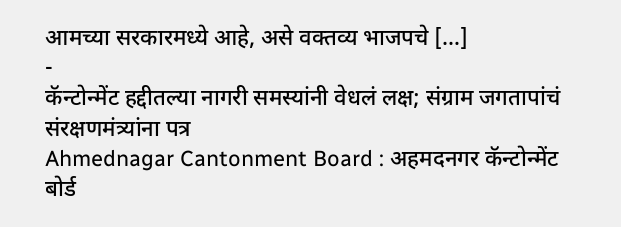आमच्या सरकारमध्ये आहे, असे वक्तव्य भाजपचे […]
-
कॅन्टोन्मेंट हद्दीतल्या नागरी समस्यांनी वेधलं लक्ष; संग्राम जगतापांचं संरक्षणमंत्र्यांना पत्र
Ahmednagar Cantonment Board : अहमदनगर कॅन्टोन्मेंट बोर्ड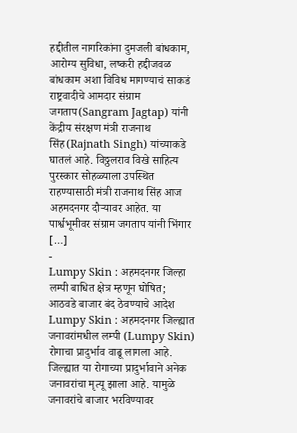हद्दीतील नागरिकांना दुमजली बांधकाम, आरोग्य सुविधा, लष्करी हद्दीजवळ बांधकाम अशा विविध मागण्याचं साकडं राष्ट्रवादीचे आमदार संग्राम जगताप(Sangram Jagtap) यांनी केंद्रीय संरक्षण मंत्री राजनाथ सिंह(Rajnath Singh) यांच्याकडे घातलं आहे. विठ्ठलराव विखे साहित्य पुरस्कार सोहळ्याला उपस्थित राहण्यासाठी मंत्री राजनाथ सिंह आज अहमदनगर दौऱ्यावर आहेत. या पार्श्वभूमीवर संग्राम जगताप यांनी भिंगार […]
-
Lumpy Skin : अहमदनगर जिल्हा लम्पी बाधित क्षेत्र म्हणून घोषित; आठवडे बाजार बंद ठेवण्याचे आदेश
Lumpy Skin : अहमदनगर जिल्ह्यात जनावरांमधील लम्पी (Lumpy Skin) रोगाचा प्रादुर्भाव वाढू लागला आहे. जिल्ह्यात या रोगाच्या प्रादुर्भावाने अनेक जनावरांचा मृत्यू झाला आहे. यामुळे जनावरांचे बाजार भरविण्यावर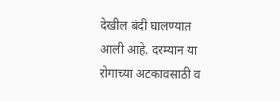देखील बंदी घालण्यात आली आहे. दरम्यान या रोगाच्या अटकावसाठी व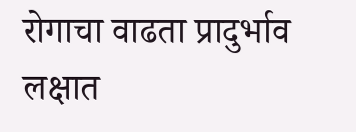रोगाचा वाढता प्रादुर्भाव लक्षात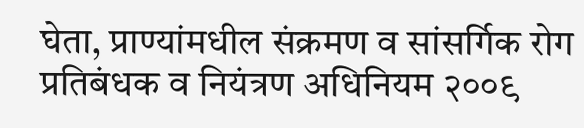घेता, प्राण्यांमधील संक्रमण व सांसर्गिक रोग प्रतिबंधक व नियंत्रण अधिनियम २००९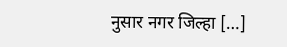नुसार नगर जिल्हा […]